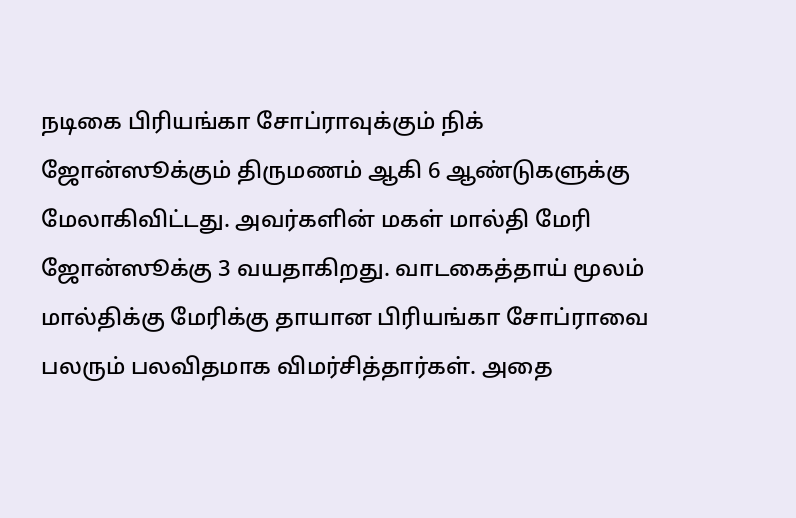நடிகை பிரியங்கா சோப்ராவுக்கும் நிக் ஜோன்ஸூக்கும் திருமணம் ஆகி 6 ஆண்டுகளுக்கு மேலாகிவிட்டது. அவர்களின் மகள் மால்தி மேரி ஜோன்ஸூக்கு 3 வயதாகிறது. வாடகைத்தாய் மூலம் மால்திக்கு மேரிக்கு தாயான பிரியங்கா சோப்ராவை பலரும் பலவிதமாக விமர்சித்தார்கள். அதை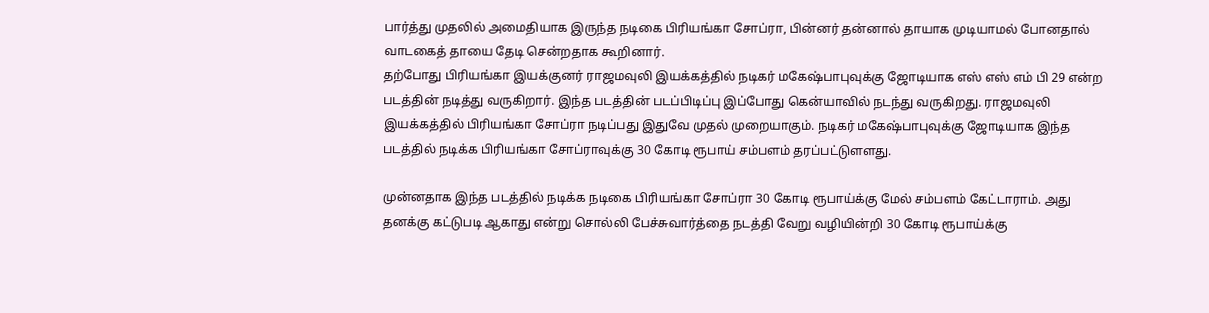பார்த்து முதலில் அமைதியாக இருந்த நடிகை பிரியங்கா சோப்ரா, பின்னர் தன்னால் தாயாக முடியாமல் போனதால் வாடகைத் தாயை தேடி சென்றதாக கூறினார்.
தற்போது பிரியங்கா இயக்குனர் ராஜமவுலி இயக்கத்தில் நடிகர் மகேஷ்பாபுவுக்கு ஜோடியாக எஸ் எஸ் எம் பி 29 என்ற படத்தின் நடித்து வருகிறார். இந்த படத்தின் படப்பிடிப்பு இப்போது கென்யாவில் நடந்து வருகிறது. ராஜமவுலி இயக்கத்தில் பிரியங்கா சோப்ரா நடிப்பது இதுவே முதல் முறையாகும். நடிகர் மகேஷ்பாபுவுக்கு ஜோடியாக இந்த படத்தில் நடிக்க பிரியங்கா சோப்ராவுக்கு 30 கோடி ரூபாய் சம்பளம் தரப்பட்டுளளது.

முன்னதாக இந்த படத்தில் நடிக்க நடிகை பிரியங்கா சோப்ரா 30 கோடி ரூபாய்க்கு மேல் சம்பளம் கேட்டாராம். அது தனக்கு கட்டுபடி ஆகாது என்று சொல்லி பேச்சுவார்த்தை நடத்தி வேறு வழியின்றி 30 கோடி ரூபாய்க்கு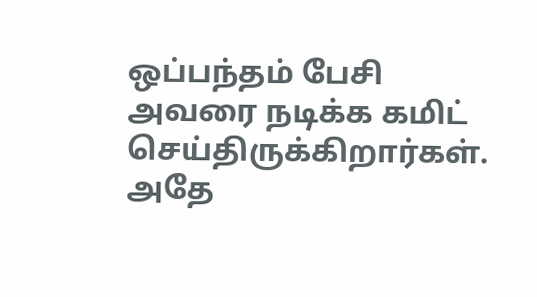ஒப்பந்தம் பேசி அவரை நடிக்க கமிட் செய்திருக்கிறார்கள். அதே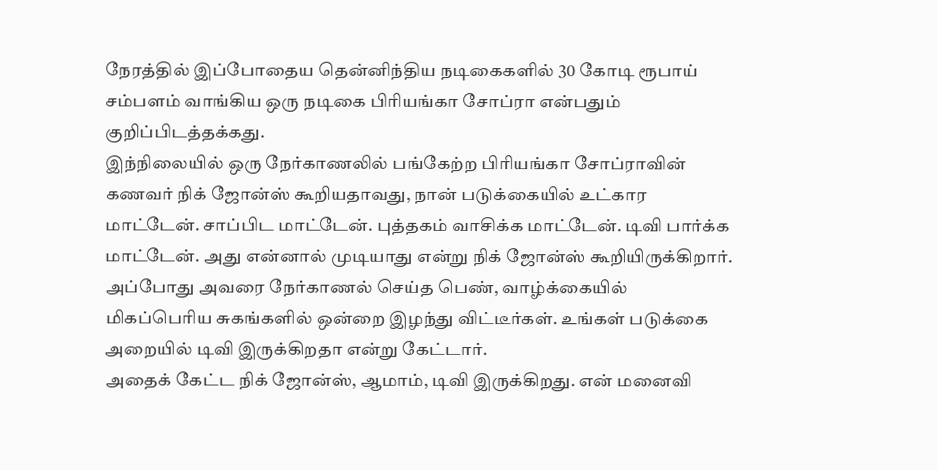நேரத்தில் இப்போதைய தென்னிந்திய நடிகைகளில் 30 கோடி ரூபாய் சம்பளம் வாங்கிய ஒரு நடிகை பிரியங்கா சோப்ரா என்பதும் குறிப்பிடத்தக்கது.
இந்நிலையில் ஒரு நேர்காணலில் பங்கேற்ற பிரியங்கா சோப்ராவின் கணவர் நிக் ஜோன்ஸ் கூறியதாவது, நான் படுக்கையில் உட்கார மாட்டேன். சாப்பிட மாட்டேன். புத்தகம் வாசிக்க மாட்டேன். டிவி பார்க்க மாட்டேன். அது என்னால் முடியாது என்று நிக் ஜோன்ஸ் கூறியிருக்கிறார். அப்போது அவரை நேர்காணல் செய்த பெண், வாழ்க்கையில் மிகப்பெரிய சுகங்களில் ஒன்றை இழந்து விட்டீர்கள். உங்கள் படுக்கை அறையில் டிவி இருக்கிறதா என்று கேட்டார்.
அதைக் கேட்ட நிக் ஜோன்ஸ், ஆமாம், டிவி இருக்கிறது. என் மனைவி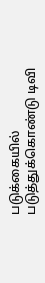படுக்கையில் படுத்துக்கொண்டு டிவி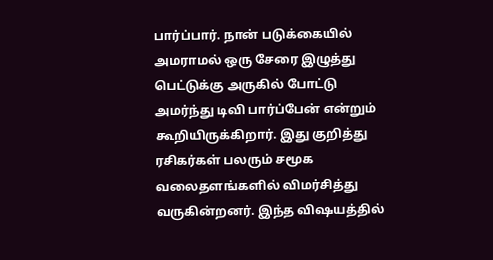பார்ப்பார். நான் படுக்கையில் அமராமல் ஒரு சேரை இழுத்து பெட்டுக்கு அருகில் போட்டு அமர்ந்து டிவி பார்ப்பேன் என்றும் கூறியிருக்கிறார். இது குறித்து ரசிகர்கள் பலரும் சமூக வலைதளங்களில் விமர்சித்து வருகின்றனர். இந்த விஷயத்தில்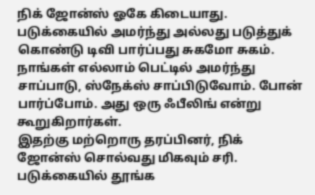நிக் ஜோன்ஸ் ஓகே கிடையாது. படுக்கையில் அமர்ந்து அல்லது படுத்துக் கொண்டு டிவி பார்ப்பது சுகமோ சுகம். நாங்கள் எல்லாம் பெட்டில் அமர்ந்து சாப்பாடு, ஸ்நேக்ஸ் சாப்பிடுவோம். போன் பார்ப்போம். அது ஒரு ஃபீலிங் என்று கூறுகிறார்கள்.
இதற்கு மற்றொரு தரப்பினர், நிக் ஜோன்ஸ் சொல்வது மிகவும் சரி. படுக்கையில் தூங்க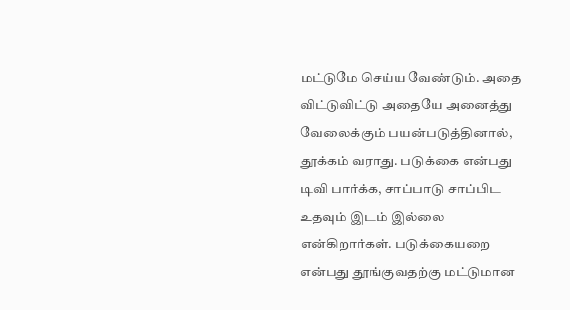மட்டுமே செய்ய வேண்டும். அதை விட்டுவிட்டு அதையே அனைத்து வேலைக்கும் பயன்படுத்தினால், தூக்கம் வராது. படுக்கை என்பது டிவி பார்க்க, சாப்பாடு சாப்பிட உதவும் இடம் இல்லை என்கிறார்கள். படுக்கையறை என்பது தூங்குவதற்கு மட்டுமான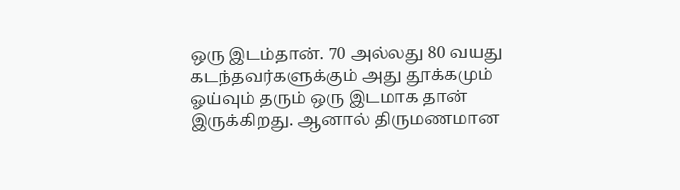ஒரு இடம்தான். 70 அல்லது 80 வயது கடந்தவர்களுக்கும் அது தூக்கமும் ஓய்வும் தரும் ஒரு இடமாக தான் இருக்கிறது. ஆனால் திருமணமான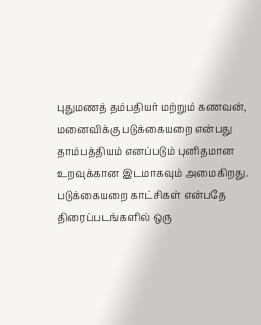புதுமணத் தம்பதியர் மற்றும் கணவன், மனைவிக்கு படுக்கையறை என்பது தாம்பத்தியம் எனப்படும் புனிதமான உறவுக்கான இடமாகவும் அமைகிறது. படுக்கையறை காட்சிகள் என்பதே திரைப்படங்களில் ஒரு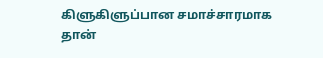கிளுகிளுப்பான சமாச்சாரமாக தான்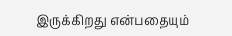இருக்கிறது என்பதையும்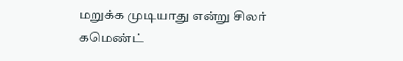மறுக்க முடியாது என்று சிலர் கமெண்ட்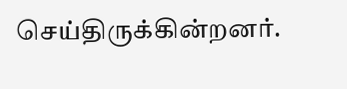செய்திருக்கின்றனர்.